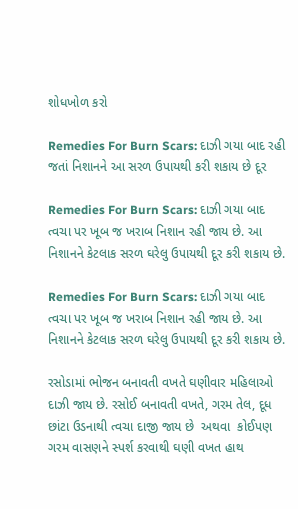શોધખોળ કરો

Remedies For Burn Scars: દાઝી ગયા બાદ રહી જતાં નિશાનને આ સરળ ઉપાયથી કરી શકાય છે દૂર

Remedies For Burn Scars: દાઝી ગયા બાદ ત્વચા પર ખૂબ જ ખરાબ નિશાન રહી જાય છે. આ નિશાનને કેટલાક સરળ ઘરેલુ ઉપાયથી દૂર કરી શકાય છે.

Remedies For Burn Scars: દાઝી ગયા બાદ ત્વચા પર ખૂબ જ ખરાબ નિશાન રહી જાય છે. આ નિશાનને કેટલાક સરળ ઘરેલુ ઉપાયથી દૂર કરી શકાય છે.

રસોડામાં ભોજન બનાવતી વખતે ઘણીવાર મહિલાઓ દાઝી જાય છે. રસોઈ બનાવતી વખતે, ગરમ તેલ, દૂધ છાંટા ઉડનાથી ત્વચા દાજી જાય છે  અથવા  કોઈપણ ગરમ વાસણને સ્પર્શ કરવાથી ઘણી વખત હાથ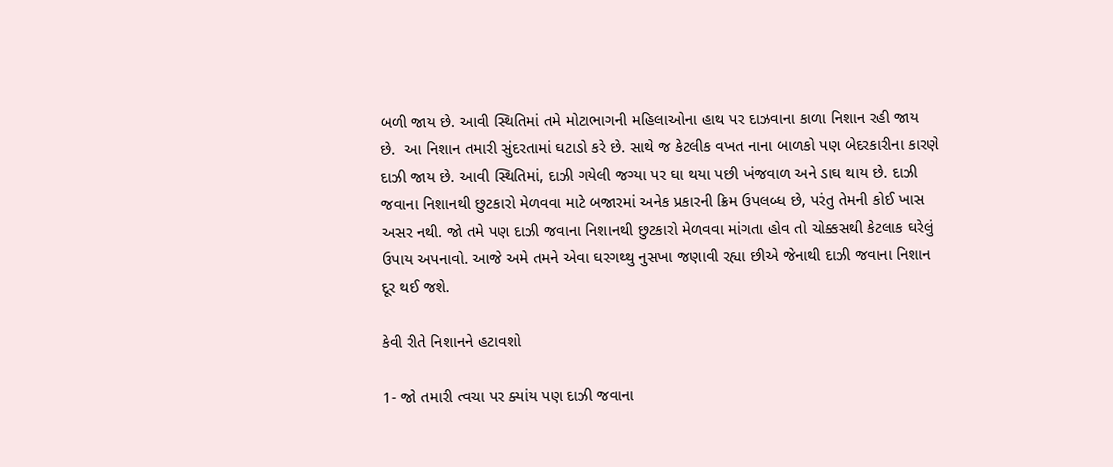બળી જાય છે. આવી સ્થિતિમાં તમે મોટાભાગની મહિલાઓના હાથ પર દાઝવાના કાળા નિશાન રહી જાય છે.  આ નિશાન તમારી સુંદરતામાં ઘટાડો કરે છે. સાથે જ કેટલીક વખત નાના બાળકો પણ બેદરકારીના કારણે દાઝી જાય છે. આવી સ્થિતિમાં, દાઝી ગયેલી જગ્યા પર ઘા થયા પછી ખંજવાળ અને ડાઘ થાય છે. દાઝી જવાના નિશાનથી છુટકારો મેળવવા માટે બજારમાં અનેક પ્રકારની ક્રિમ ઉપલબ્ધ છે, પરંતુ તેમની કોઈ ખાસ અસર નથી. જો તમે પણ દાઝી જવાના નિશાનથી છુટકારો મેળવવા માંગતા હોવ તો ચોક્કસથી કેટલાક ઘરેલું ઉપાય અપનાવો. આજે અમે તમને એવા ઘરગથ્થુ નુસખા જણાવી રહ્યા છીએ જેનાથી દાઝી જવાના નિશાન દૂર થઈ જશે.

કેવી રીતે નિશાનને હટાવશો

1- જો તમારી ત્વચા પર ક્યાંય પણ દાઝી જવાના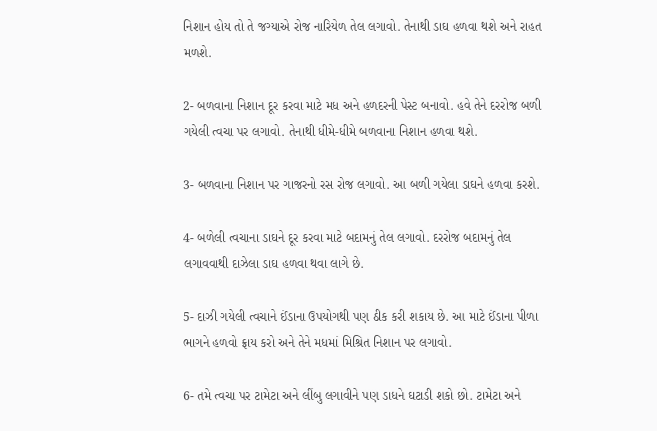નિશાન હોય તો તે જગ્યાએ રોજ નારિયેળ તેલ લગાવો. તેનાથી ડાઘ હળવા થશે અને રાહત મળશે.

2- બળવાના નિશાન દૂર કરવા માટે મધ અને હળદરની પેસ્ટ બનાવો. હવે તેને દરરોજ બળી ગયેલી ત્વચા પર લગાવો. તેનાથી ધીમે-ધીમે બળવાના નિશાન હળવા થશે.

3- બળવાના નિશાન પર ગાજરનો રસ રોજ લગાવો. આ બળી ગયેલા ડાઘને હળવા કરશે.

4- બળેલી ત્વચાના ડાઘને દૂર કરવા માટે બદામનું તેલ લગાવો. દરરોજ બદામનું તેલ લગાવવાથી દાઝેલા ડાઘ હળવા થવા લાગે છે.

5- દાઝી ગયેલી ત્વચાને ઈંડાના ઉપયોગથી પણ ઠીક કરી શકાય છે. આ માટે ઈંડાના પીળા ભાગને હળવો ફ્રાય કરો અને તેને મધમાં મિશ્રિત નિશાન પર લગાવો.

6- તમે ત્વચા પર ટામેટા અને લીંબુ લગાવીને પણ ડાધને ઘટાડી શકો છો. ટામેટા અને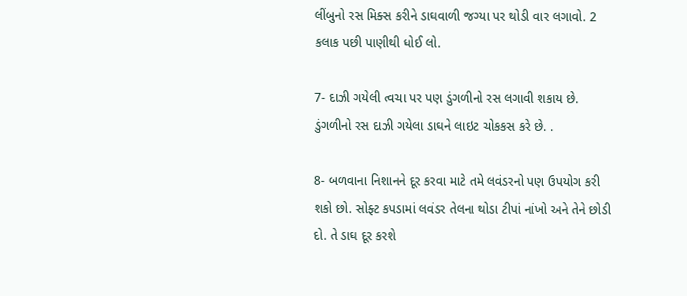લીંબુનો રસ મિક્સ કરીને ડાઘવાળી જગ્યા પર થોડી વાર લગાવો. 2 કલાક પછી પાણીથી ધોઈ લો.

7- દાઝી ગયેલી ત્વચા પર પણ ડુંગળીનો રસ લગાવી શકાય છે. ડુંગળીનો રસ દાઝી ગયેલા ડાઘને લાઇટ ચોકકસ કરે છે. .

8- બળવાના નિશાનને દૂર કરવા માટે તમે લવંડરનો પણ ઉપયોગ કરી શકો છો. સોફ્ટ કપડામાં લવંડર તેલના થોડા ટીપાં નાંખો અને તેને છોડી દો. તે ડાઘ દૂર કરશે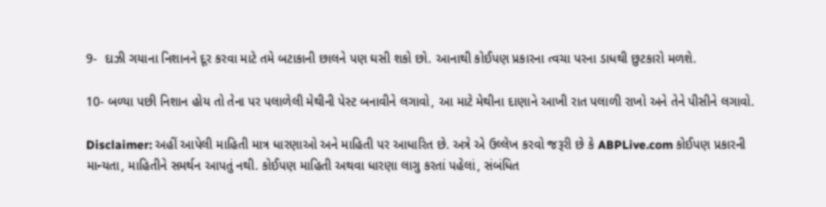9-  દાઝી ગયાના નિશાનને દૂર કરવા માટે તમે બટાકાની છાલને પણ ઘસી શકો છો. આનાથી કોઈપણ પ્રકારના ત્વચા પરના ડાધથી છુટકારો મળશે.

10- બળ્યા પછી નિશાન હોય તો તેના પર પલાળેલી મેથીની પેસ્ટ બનાવીને લગાવો, આ માટે મેથીના દાણાને આખી રાત પલાળી રાખો અને તેને પીસીને લગાવો.

Disclaimer: અહીં આપેલી માહિતી માત્ર ધારણાઓ અને માહિતી પર આધારિત છે. અત્રે એ ઉલ્લેખ કરવો જરૂરી છે કે ABPLive.com કોઈપણ પ્રકારની માન્યતા, માહિતીને સમર્થન આપતું નથી. કોઈપણ માહિતી અથવા ધારણા લાગુ કરતાં પહેલાં, સંબંધિત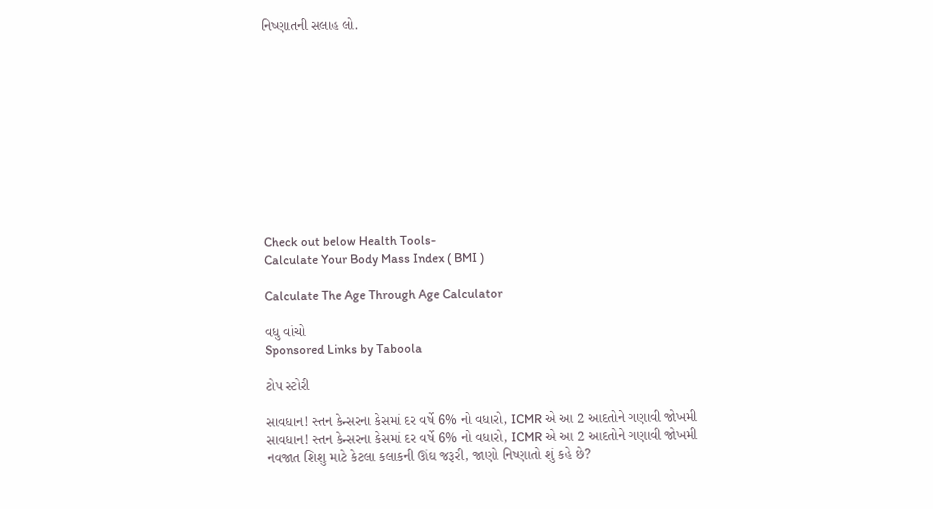નિષ્ણાતની સલાહ લો.











Check out below Health Tools-
Calculate Your Body Mass Index ( BMI )

Calculate The Age Through Age Calculator

વધુ વાંચો
Sponsored Links by Taboola

ટોપ સ્ટોરી

સાવધાન! સ્તન કેન્સરના કેસમાં દર વર્ષે 6% નો વધારો, ICMR એ આ 2 આદતોને ગણાવી જોખમી
સાવધાન! સ્તન કેન્સરના કેસમાં દર વર્ષે 6% નો વધારો, ICMR એ આ 2 આદતોને ગણાવી જોખમી
નવજાત શિશુ માટે કેટલા કલાકની ઊંઘ જરૂરી, જાણો નિષ્ણાતો શું કહે છે?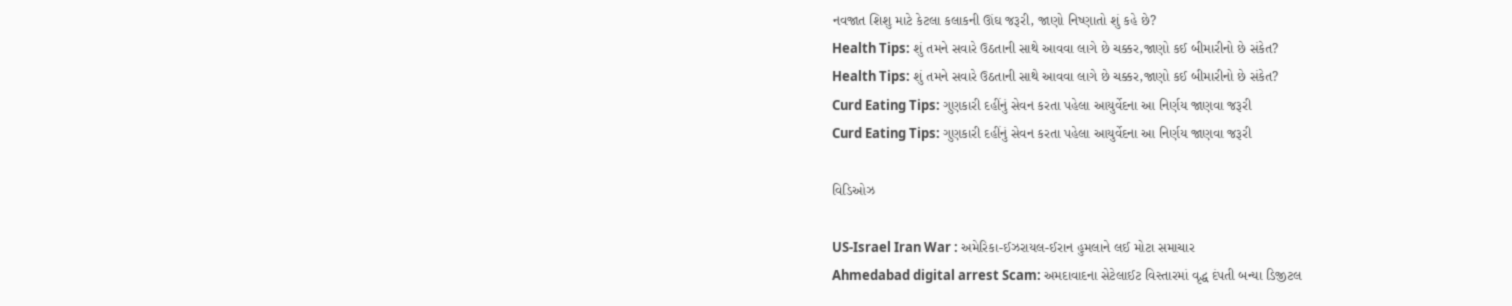નવજાત શિશુ માટે કેટલા કલાકની ઊંઘ જરૂરી, જાણો નિષ્ણાતો શું કહે છે?
Health Tips: શું તમને સવારે ઉઠતાની સાથે આવવા લાગે છે ચક્કર,જાણો કઈ બીમારીનો છે સંકેત?
Health Tips: શું તમને સવારે ઉઠતાની સાથે આવવા લાગે છે ચક્કર,જાણો કઈ બીમારીનો છે સંકેત?
Curd Eating Tips: ગુણકારી દહીંનું સેવન કરતા પહેલા આયુર્વેદના આ નિર્ણય જાણવા જરૂરી
Curd Eating Tips: ગુણકારી દહીંનું સેવન કરતા પહેલા આયુર્વેદના આ નિર્ણય જાણવા જરૂરી

વિડિઓઝ

US-Israel Iran War : અમેરિકા-ઈઝરાયલ-ઈરાન હુમલાને લઈ મોટા સમાચાર
Ahmedabad digital arrest Scam: અમદાવાદના સેટેલાઈટ વિસ્તારમાં વૃદ્ધ દંપતી બન્યા ડિજીટલ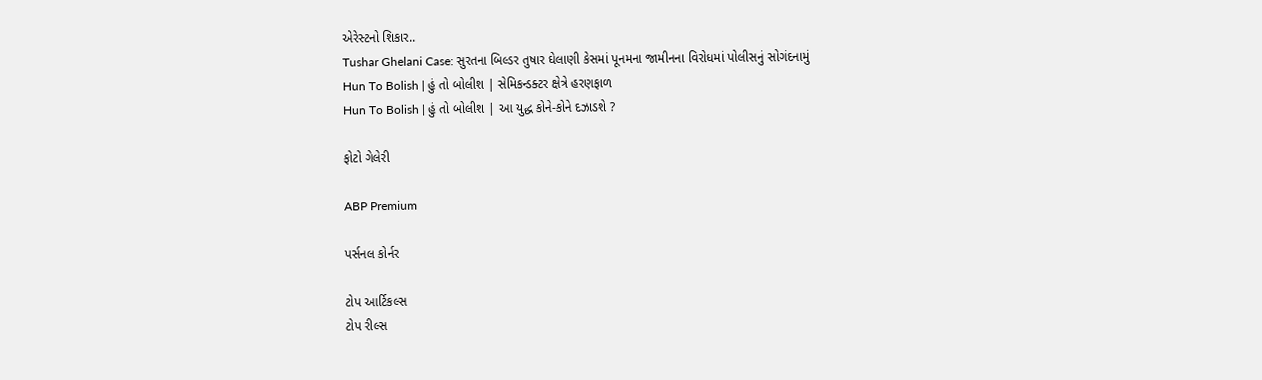એરેસ્ટનો શિકાર..
Tushar Ghelani Case: સુરતના બિલ્ડર તુષાર ઘેલાણી કેસમાં પૂનમના જામીનના વિરોધમાં પોલીસનું સોગંદનામું
Hun To Bolish | હું તો બોલીશ | સેમિકન્ડક્ટર ક્ષેત્રે હરણફાળ
Hun To Bolish | હું તો બોલીશ | આ યુદ્ધ કોને-કોને દઝાડશે ?

ફોટો ગેલેરી

ABP Premium

પર્સનલ કોર્નર

ટોપ આર્ટિકલ્સ
ટોપ રીલ્સ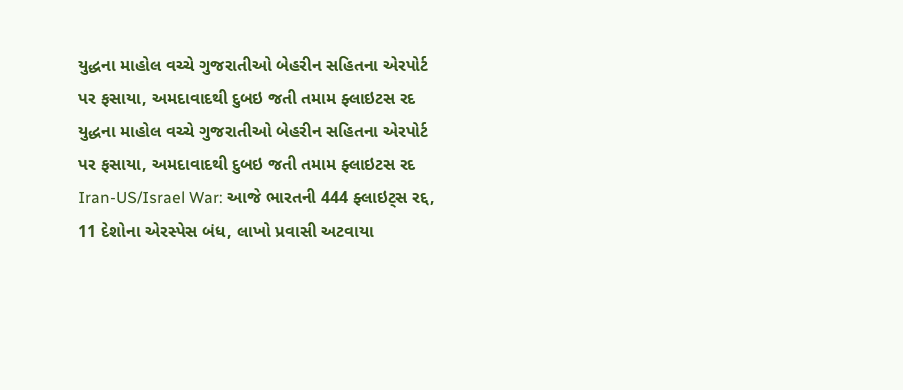યુદ્ધના માહોલ વચ્ચે ગુજરાતીઓ બેહરીન સહિતના એરપોર્ટ પર ફસાયા, અમદાવાદથી દુબઇ જતી તમામ ફ્લાઇટસ રદ
યુદ્ધના માહોલ વચ્ચે ગુજરાતીઓ બેહરીન સહિતના એરપોર્ટ પર ફસાયા, અમદાવાદથી દુબઇ જતી તમામ ફ્લાઇટસ રદ
Iran-US/Israel War: આજે ભારતની 444 ફ્લાઇટ્સ રદ્દ, 11 દેશોના એરસ્પેસ બંધ, લાખો પ્રવાસી અટવાયા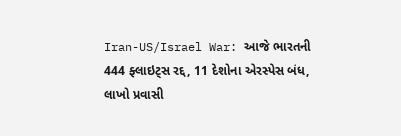Iran-US/Israel War: આજે ભારતની 444 ફ્લાઇટ્સ રદ્દ, 11 દેશોના એરસ્પેસ બંધ, લાખો પ્રવાસી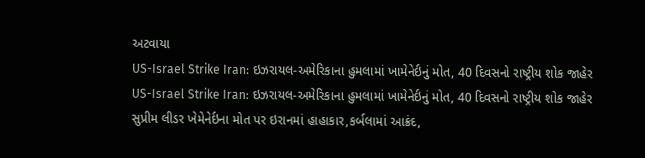અટવાયા
US-Israel Strike Iran: ઇઝરાયલ-અમેરિકાના હુમલામાં ખામેનેર્ઇનું મોત, 40 દિવસનો રાષ્ટ્રીય શોક જાહેર
US-Israel Strike Iran: ઇઝરાયલ-અમેરિકાના હુમલામાં ખામેનેર્ઇનું મોત, 40 દિવસનો રાષ્ટ્રીય શોક જાહેર
સુપ્રીમ લીડર ખેમેનેર્ઇના મોત પર ઇરાનમાં હાહાકાર,કર્બલામાં આક્રંદ,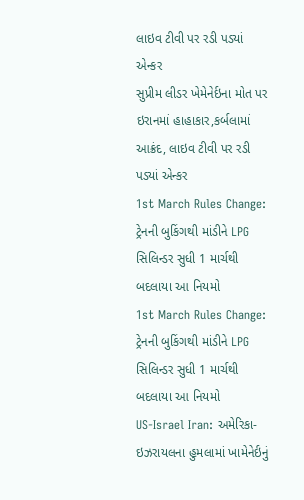લાઇવ ટીવી પર રડી પડ્યાં એન્કર
સુપ્રીમ લીડર ખેમેનેર્ઇના મોત પર ઇરાનમાં હાહાકાર,કર્બલામાં આક્રંદ, લાઇવ ટીવી પર રડી પડ્યાં એન્કર
1st March Rules Change: ટ્રેનની બુકિંગથી માંડીને LPG સિલિન્ડર સુધી 1 માર્ચથી બદલાયા આ નિયમો
1st March Rules Change: ટ્રેનની બુકિંગથી માંડીને LPG સિલિન્ડર સુધી 1 માર્ચથી બદલાયા આ નિયમો
US-Israel Iran: અમેરિકા- ઇઝરાયલના હુમલામાં ખામેનેર્ઇનું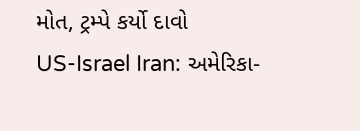મોત, ટ્રમ્પે કર્યો દાવો
US-Israel Iran: અમેરિકા-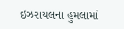ઇઝરાયલના હુમલામાં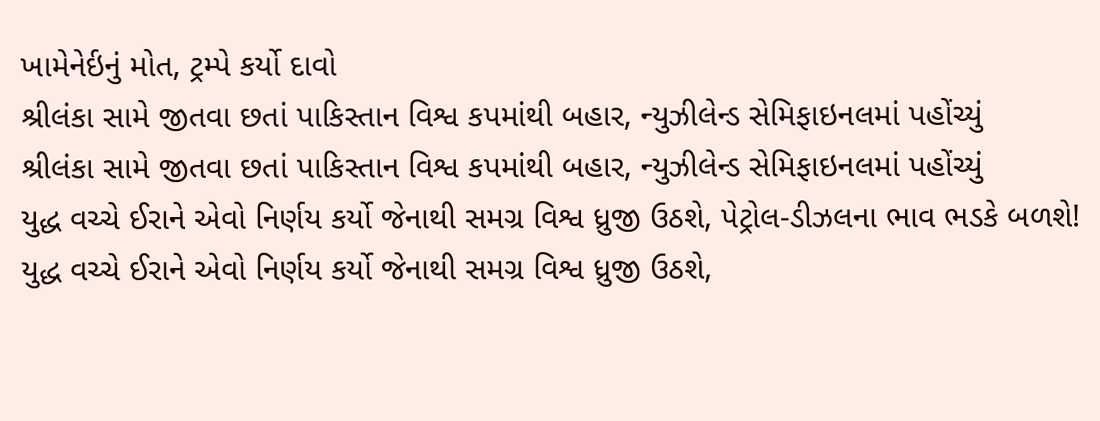ખામેનેર્ઇનું મોત, ટ્રમ્પે કર્યો દાવો
શ્રીલંકા સામે જીતવા છતાં પાકિસ્તાન વિશ્વ કપમાંથી બહાર, ન્યુઝીલેન્ડ સેમિફાઇનલમાં પહોંચ્યું
શ્રીલંકા સામે જીતવા છતાં પાકિસ્તાન વિશ્વ કપમાંથી બહાર, ન્યુઝીલેન્ડ સેમિફાઇનલમાં પહોંચ્યું
યુદ્ધ વચ્ચે ઈરાને એવો નિર્ણય કર્યો જેનાથી સમગ્ર વિશ્વ ધ્રુજી ઉઠશે, પેટ્રોલ-ડીઝલના ભાવ ભડકે બળશે!
યુદ્ધ વચ્ચે ઈરાને એવો નિર્ણય કર્યો જેનાથી સમગ્ર વિશ્વ ધ્રુજી ઉઠશે,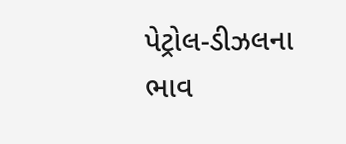પેટ્રોલ-ડીઝલના ભાવ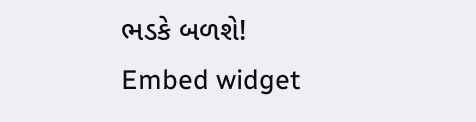ભડકે બળશે!
Embed widget